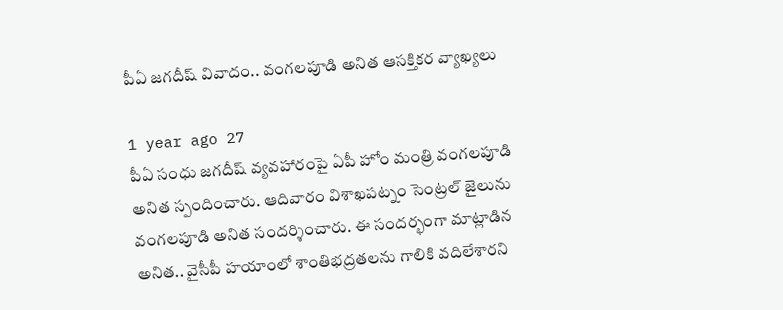పీఏ జగదీష్ వివాదం.. వంగలపూడి అనిత ఆసక్తికర వ్యాఖ్యలు

1 year ago 27
పీఏ సంధు జగదీష్ వ్యవహారంపై ఏపీ హోం మంత్రి వంగలపూడి అనిత స్పందించారు. ఆదివారం విశాఖపట్నం సెంట్రల్ జైలును వంగలపూడి అనిత సందర్శించారు. ఈ సందర్భంగా మాట్లాడిన అనిత.. వైసీపీ హయాంలో శాంతిభద్రతలను గాలికి వదిలేశారని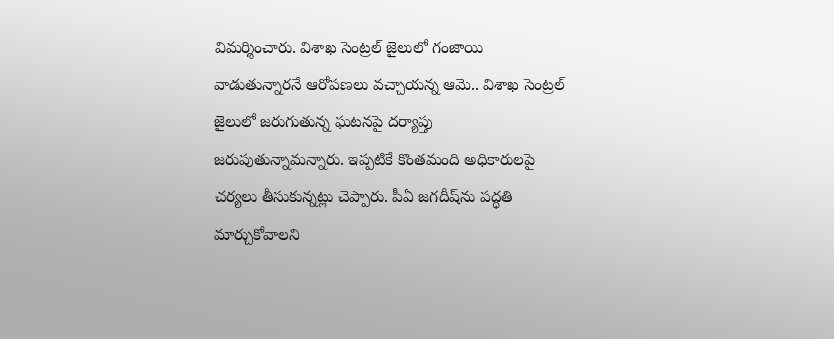విమర్శించారు. విశాఖ సెంట్రల్ జైలులో గంజాయి వాడుతున్నారనే ఆరోపణలు వచ్చాయన్న ఆమె.. విశాఖ సెంట్రల్‌ జైలులో జరుగుతున్న ఘటనపై దర్యాప్తు జరుపుతున్నామన్నారు. ఇప్పటికే కొంతమంది అధికారులపై చర్యలు తీసుకున్నట్లు చెప్పారు. పీఏ జగదీష్‌ను పద్ధతి మార్చుకోవాలని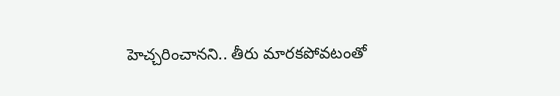హెచ్చరించానని.. తీరు మారకపోవటంతో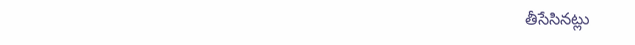తీసేసినట్లు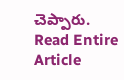చెప్పారు.
Read Entire Article